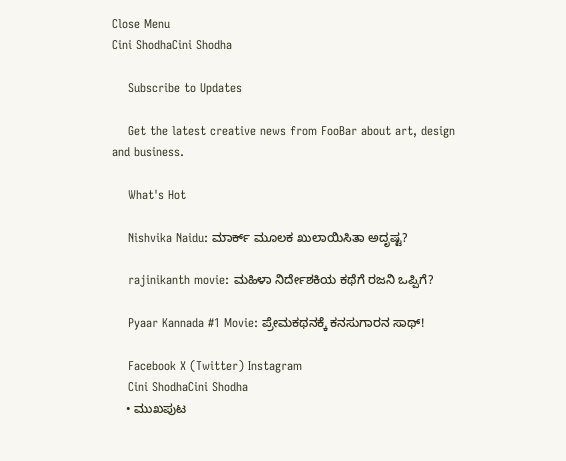Close Menu
Cini ShodhaCini Shodha

    Subscribe to Updates

    Get the latest creative news from FooBar about art, design and business.

    What's Hot

    Nishvika Naidu: ಮಾರ್ಕ್ ಮೂಲಕ ಖುಲಾಯಿಸಿತಾ ಅದೃಷ್ಟ?

    rajinikanth movie: ಮಹಿಳಾ ನಿರ್ದೇಶಕಿಯ ಕಥೆಗೆ ರಜನಿ ಒಪ್ಪಿಗೆ?

    Pyaar Kannada #1 Movie: ಪ್ರೇಮಕಥನಕ್ಕೆ ಕನಸುಗಾರನ ಸಾಥ್!

    Facebook X (Twitter) Instagram
    Cini ShodhaCini Shodha
    • ಮುಖಪುಟ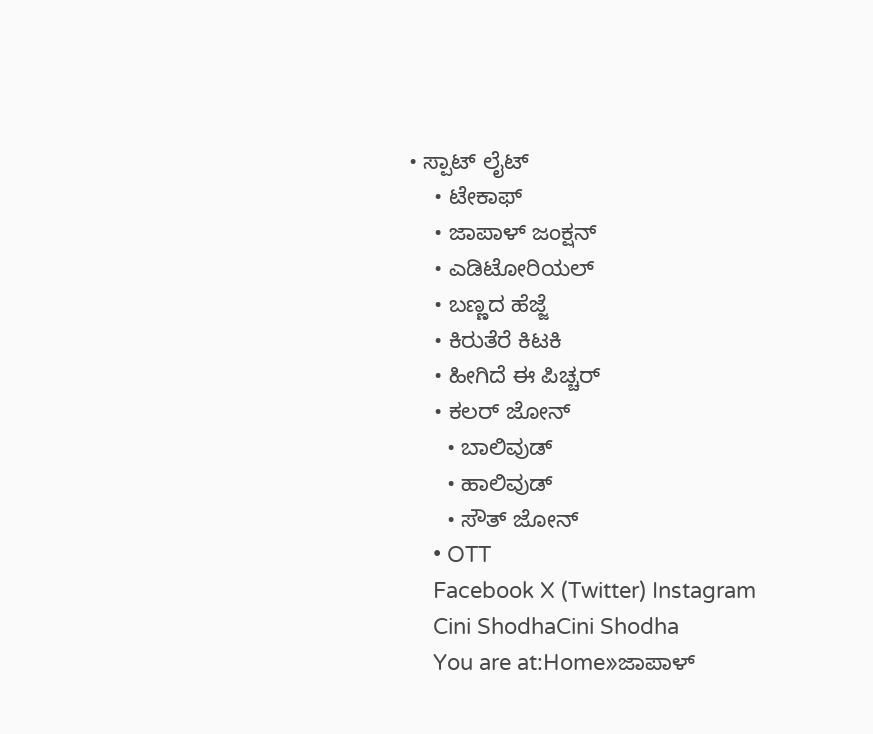• ಸ್ಪಾಟ್ ಲೈಟ್
    • ಟೇಕಾಫ್
    • ಜಾಪಾಳ್ ಜಂಕ್ಷನ್
    • ಎಡಿಟೋರಿಯಲ್
    • ಬಣ್ಣದ ಹೆಜ್ಜೆ
    • ಕಿರುತೆರೆ ಕಿಟಕಿ
    • ಹೀಗಿದೆ ಈ ಪಿಚ್ಚರ್
    • ಕಲರ್ ಜೋನ್
      • ಬಾಲಿವುಡ್
      • ಹಾಲಿವುಡ್
      • ಸೌತ್ ಜೋನ್
    • OTT
    Facebook X (Twitter) Instagram
    Cini ShodhaCini Shodha
    You are at:Home»ಜಾಪಾಳ್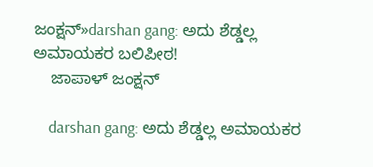ಜಂಕ್ಷನ್»darshan gang: ಅದು ಶೆಡ್ಡಲ್ಲ ಅಮಾಯಕರ ಬಲಿಪೀಠ!
    ಜಾಪಾಳ್ ಜಂಕ್ಷನ್

    darshan gang: ಅದು ಶೆಡ್ಡಲ್ಲ ಅಮಾಯಕರ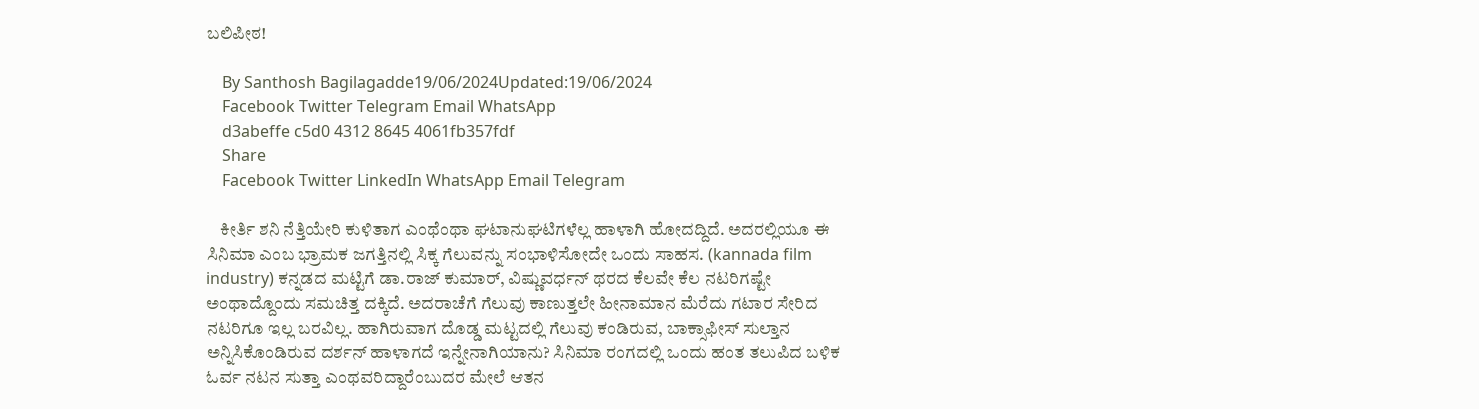ಬಲಿಪೀಠ!

    By Santhosh Bagilagadde19/06/2024Updated:19/06/2024
    Facebook Twitter Telegram Email WhatsApp
    d3abeffe c5d0 4312 8645 4061fb357fdf
    Share
    Facebook Twitter LinkedIn WhatsApp Email Telegram

    ಕೀರ್ತಿ ಶನಿ ನೆತ್ತಿಯೇರಿ ಕುಳಿತಾಗ ಎಂಥೆಂಥಾ ಘಟಾನುಘಟಿಗಳೆಲ್ಲ ಹಾಳಾಗಿ ಹೋದದ್ದಿದೆ. ಅದರಲ್ಲಿಯೂ ಈ ಸಿನಿಮಾ ಎಂಬ ಭ್ರಾಮಕ ಜಗತ್ತಿನಲ್ಲಿ ಸಿಕ್ಕ ಗೆಲುವನ್ನು ಸಂಭಾಳಿಸೋದೇ ಒಂದು ಸಾಹಸ. (kannada film industry) ಕನ್ನಡದ ಮಟ್ಟಿಗೆ ಡಾ.ರಾಜ್ ಕುಮಾರ್, ವಿಷ್ಣುವರ್ಧನ್ ಥರದ ಕೆಲವೇ ಕೆಲ ನಟರಿಗಷ್ಟೇ ಅಂಥಾದ್ದೊಂದು ಸಮಚಿತ್ತ ದಕ್ಕಿದೆ. ಅದರಾಚೆಗೆ ಗೆಲುವು ಕಾಣುತ್ತಲೇ ಹೀನಾಮಾನ ಮೆರೆದು ಗಟಾರ ಸೇರಿದ ನಟರಿಗೂ ಇಲ್ಲ ಬರವಿಲ್ಲ. ಹಾಗಿರುವಾಗ ದೊಡ್ಡ ಮಟ್ಟದಲ್ಲಿ ಗೆಲುವು ಕಂಡಿರುವ, ಬಾಕ್ಸಾಫೀಸ್ ಸುಲ್ತಾನ ಅನ್ನಿಸಿಕೊಂಡಿರುವ ದರ್ಶನ್ ಹಾಳಾಗದೆ ಇನ್ನೇನಾಗಿಯಾನು? ಸಿನಿಮಾ ರಂಗದಲ್ಲಿ ಒಂದು ಹಂತ ತಲುಪಿದ ಬಳಿಕ ಓರ್ವ ನಟನ ಸುತ್ತಾ ಎಂಥವರಿದ್ದಾರೆಂಬುದರ ಮೇಲೆ ಆತನ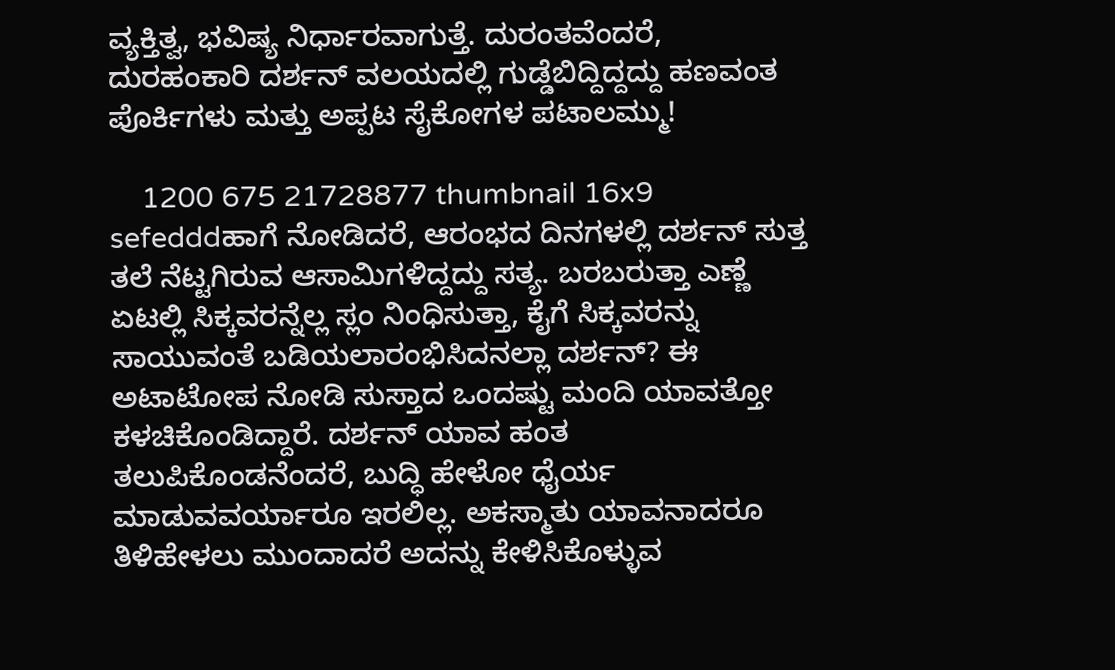ವ್ಯಕ್ತಿತ್ವ, ಭವಿಷ್ಯ ನಿರ್ಧಾರವಾಗುತ್ತೆ. ದುರಂತವೆಂದರೆ, ದುರಹಂಕಾರಿ ದರ್ಶನ್ ವಲಯದಲ್ಲಿ ಗುಡ್ಡೆಬಿದ್ದಿದ್ದದ್ದು ಹಣವಂತ ಪೊರ್ಕಿಗಳು ಮತ್ತು ಅಪ್ಪಟ ಸೈಕೋಗಳ ಪಟಾಲಮ್ಮು!

    1200 675 21728877 thumbnail 16x9 sefedddಹಾಗೆ ನೋಡಿದರೆ, ಆರಂಭದ ದಿನಗಳಲ್ಲಿ ದರ್ಶನ್ ಸುತ್ತ ತಲೆ ನೆಟ್ಟಗಿರುವ ಆಸಾಮಿಗಳಿದ್ದದ್ದು ಸತ್ಯ. ಬರಬರುತ್ತಾ ಎಣ್ಣೆ ಏಟಲ್ಲಿ ಸಿಕ್ಕವರನ್ನೆಲ್ಲ ಸ್ಲಂ ನಿಂಧಿಸುತ್ತಾ, ಕೈಗೆ ಸಿಕ್ಕವರನ್ನು ಸಾಯುವಂತೆ ಬಡಿಯಲಾರಂಭಿಸಿದನಲ್ಲಾ ದರ್ಶನ್? ಈ ಅಟಾಟೋಪ ನೋಡಿ ಸುಸ್ತಾದ ಒಂದಷ್ಟು ಮಂದಿ ಯಾವತ್ತೋ ಕಳಚಿಕೊಂಡಿದ್ದಾರೆ. ದರ್ಶನ್ ಯಾವ ಹಂತ ತಲುಪಿಕೊಂಡನೆಂದರೆ, ಬುದ್ಧಿ ಹೇಳೋ ಧೈರ್ಯ ಮಾಡುವವರ್ಯಾರೂ ಇರಲಿಲ್ಲ. ಅಕಸ್ಮಾತು ಯಾವನಾದರೂ ತಿಳಿಹೇಳಲು ಮುಂದಾದರೆ ಅದನ್ನು ಕೇಳಿಸಿಕೊಳ್ಳುವ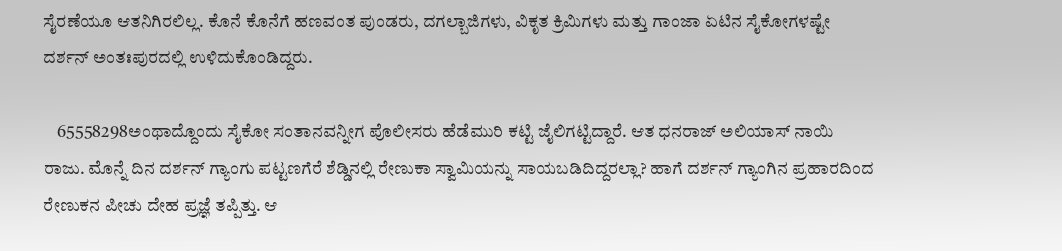ಸೈರಣೆಯೂ ಆತನಿಗಿರಲಿಲ್ಲ. ಕೊನೆ ಕೊನೆಗೆ ಹಣವಂತ ಪುಂಡರು, ದಗಲ್ಬಾಜಿಗಳು, ವಿಕೃತ ಕ್ರಿಮಿಗಳು ಮತ್ತು ಗಾಂಜಾ ಏಟಿನ ಸೈಕೋಗಳಷ್ಟೇ ದರ್ಶನ್ ಅಂತಃಪುರದಲ್ಲಿ ಉಳಿದುಕೊಂಡಿದ್ದರು.

    65558298ಅಂಥಾದ್ದೊಂದು ಸೈಕೋ ಸಂತಾನವನ್ನೀಗ ಪೊಲೀಸರು ಹೆಡೆಮುರಿ ಕಟ್ಟಿ ಜೈಲಿಗಟ್ಟಿದ್ದಾರೆ. ಆತ ಧನರಾಜ್ ಅಲಿಯಾಸ್ ನಾಯಿ ರಾಜು. ಮೊನ್ನೆ ದಿನ ದರ್ಶನ್ ಗ್ಯಾಂಗು ಪಟ್ಟಣಗೆರೆ ಶೆಡ್ಡಿನಲ್ಲಿ ರೇಣುಕಾ ಸ್ವಾಮಿಯನ್ನು ಸಾಯಬಡಿದಿದ್ದರಲ್ಲಾ? ಹಾಗೆ ದರ್ಶನ್ ಗ್ಯಾಂಗಿನ ಪ್ರಹಾರದಿಂದ ರೇಣುಕನ ಪೀಚು ದೇಹ ಪ್ರಜ್ಞೆ ತಪ್ಪಿತ್ತು. ಆ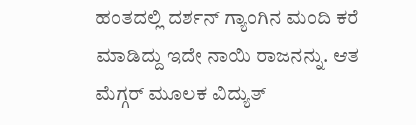ಹಂತದಲ್ಲಿ ದರ್ಶನ್ ಗ್ಯಾಂಗಿನ ಮಂದಿ ಕರೆ ಮಾಡಿದ್ದು ಇದೇ ನಾಯಿ ರಾಜನನ್ನು. ಆತ ಮೆಗ್ಗರ್ ಮೂಲಕ ವಿದ್ಯುತ್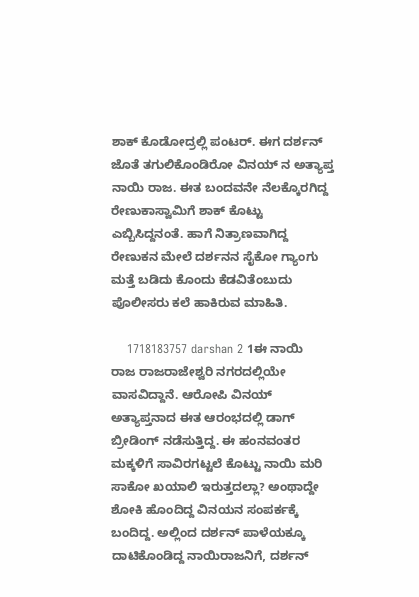ಶಾಕ್ ಕೊಡೋದ್ರಲ್ಲಿ ಪಂಟರ್. ಈಗ ದರ್ಶನ್ ಜೊತೆ ತಗುಲಿಕೊಂಡಿರೋ ವಿನಯ್ ನ ಅತ್ಯಾಪ್ತ ನಾಯಿ ರಾಜ. ಈತ ಬಂದವನೇ ನೆಲಕ್ಕೊರಗಿದ್ದ ರೇಣುಕಾಸ್ವಾಮಿಗೆ ಶಾಕ್ ಕೊಟ್ಟು ಎಬ್ಬಿಸಿದ್ದನಂತೆ. ಹಾಗೆ ನಿತ್ರಾಣವಾಗಿದ್ದ ರೇಣುಕನ ಮೇಲೆ ದರ್ಶನನ ಸೈಕೋ ಗ್ಯಾಂಗು ಮತ್ತೆ ಬಡಿದು ಕೊಂದು ಕೆಡವಿತೆಂಬುದು ಪೊಲೀಸರು ಕಲೆ ಹಾಕಿರುವ ಮಾಹಿತಿ.

    1718183757 darshan 2 1ಈ ನಾಯಿ ರಾಜ ರಾಜರಾಜೇಶ್ವರಿ ನಗರದಲ್ಲಿಯೇ ವಾಸವಿದ್ದಾನೆ. ಆರೋಪಿ ವಿನಯ್ ಅತ್ಯಾಪ್ತನಾದ ಈತ ಆರಂಭದಲ್ಲಿ ಡಾಗ್ ಬ್ರೀಡಿಂಗ್ ನಡೆಸುತ್ತಿದ್ದ. ಈ ಹಂನವಂತರ ಮಕ್ಕಳಿಗೆ ಸಾವಿರಗಟ್ಟಲೆ ಕೊಟ್ಟು ನಾಯಿ ಮರಿ ಸಾಕೋ ಖಯಾಲಿ ಇರುತ್ತದಲ್ಲಾ? ಅಂಥಾದ್ದೇ ಶೋಕಿ ಹೊಂದಿದ್ದ ವಿನಯನ ಸಂಪರ್ಕಕ್ಕೆ ಬಂದಿದ್ದ. ಅಲ್ಲಿಂದ ದರ್ಶನ್ ಪಾಳೆಯಕ್ಕೂ ದಾಟಿಕೊಂಡಿದ್ದ ನಾಯಿರಾಜನಿಗೆ, ದರ್ಶನ್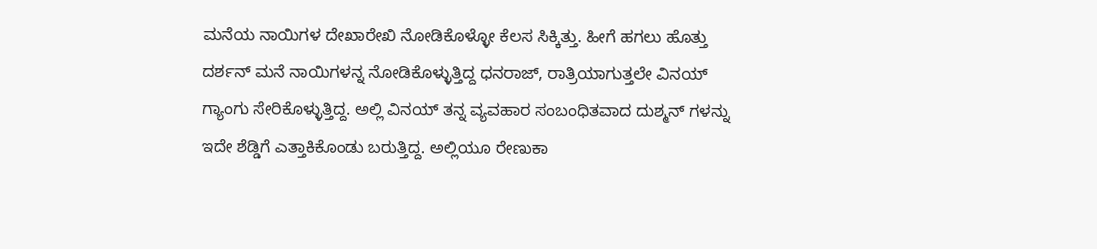ಮನೆಯ ನಾಯಿಗಳ ದೇಖಾರೇಖಿ ನೋಡಿಕೊಳ್ಳೋ ಕೆಲಸ ಸಿಕ್ಕಿತ್ತು. ಹೀಗೆ ಹಗಲು ಹೊತ್ತು ದರ್ಶನ್ ಮನೆ ನಾಯಿಗಳನ್ನ ನೋಡಿಕೊಳ್ಳುತ್ತಿದ್ದ ಧನರಾಜ್, ರಾತ್ರಿಯಾಗುತ್ತಲೇ ವಿನಯ್ ಗ್ಯಾಂಗು ಸೇರಿಕೊಳ್ಳುತ್ತಿದ್ದ. ಅಲ್ಲಿ ವಿನಯ್ ತನ್ನ ವ್ಯವಹಾರ ಸಂಬಂಧಿತವಾದ ದುಶ್ಮನ್ ಗಳನ್ನು ಇದೇ ಶೆಡ್ಡಿಗೆ ಎತ್ತಾಕಿಕೊಂಡು ಬರುತ್ತಿದ್ದ. ಅಲ್ಲಿಯೂ ರೇಣುಕಾ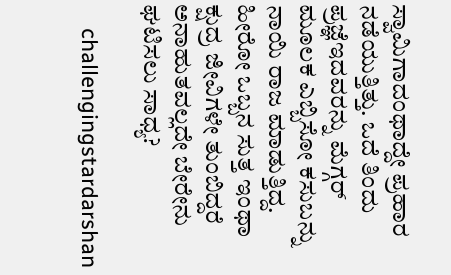ಸ್ವಾಮಿಗಾದಂಥಾದ್ದೇ ಪ್ರಹಾರ ನಡೆಯುತ್ತಿತ್ತು. ಒದೆ ತಿಂದು ಪ್ರಜ್ಞೆಇದವರನ್ನು ಮೆಗ್ಗರ್ ಮೂಲಕ ಎಬ್ಬಿಸೋ ಕಸುಬನ್ನು ನಾಯಿ ರಾಜ ಮಾಡುತ್ತಿದ್ದ. ಹೀರೋ ಒಬ್ಬನ ಸುತ್ತ ಇಂಥಾ ಕ್ಷುದ್ರ ಜೀವಿಗಳೇ ತುಂಬಿದ್ದರೆ ಅನಾಹುತವಲ್ಲದೇ ಬೇರೇನು ಘಟಿಸಲು ಸಾಧ್ಯ?

    challengingstardarshan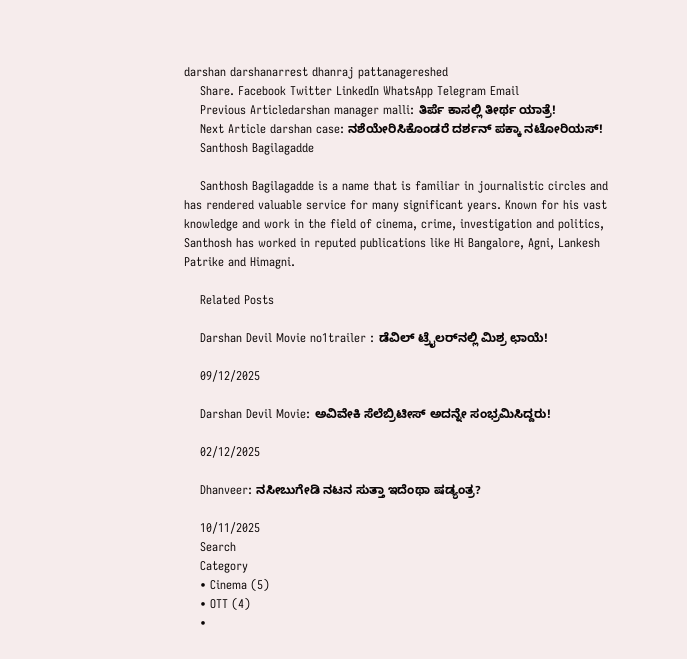darshan darshanarrest dhanraj pattanagereshed
    Share. Facebook Twitter LinkedIn WhatsApp Telegram Email
    Previous Articledarshan manager malli: ತಿರ್ಪೆ ಕಾಸಲ್ಲಿ ತೀರ್ಥ ಯಾತ್ರೆ!
    Next Article darshan case: ನಶೆಯೇರಿಸಿಕೊಂಡರೆ ದರ್ಶನ್ ಪಕ್ಕಾ ನಟೋರಿಯಸ್!
    Santhosh Bagilagadde

    Santhosh Bagilagadde is a name that is familiar in journalistic circles and has rendered valuable service for many significant years. Known for his vast knowledge and work in the field of cinema, crime, investigation and politics, Santhosh has worked in reputed publications like Hi Bangalore, Agni, Lankesh Patrike and Himagni.

    Related Posts

    Darshan Devil Movie no1trailer : ಡೆವಿಲ್ ಟ್ರೈಲರ್‌ನಲ್ಲಿ ಮಿಶ್ರ ಛಾಯೆ!

    09/12/2025

    Darshan Devil Movie: ಅವಿವೇಕಿ ಸೆಲೆಬ್ರಿಟೀಸ್ ಅದನ್ನೇ ಸಂಭ್ರಮಿಸಿದ್ದರು!

    02/12/2025

    Dhanveer: ನಸೀಬುಗೇಡಿ ನಟನ ಸುತ್ತಾ ಇದೆಂಥಾ ಷಡ್ಯಂತ್ರ?

    10/11/2025
    Search
    Category
    • Cinema (5)
    • OTT (4)
    •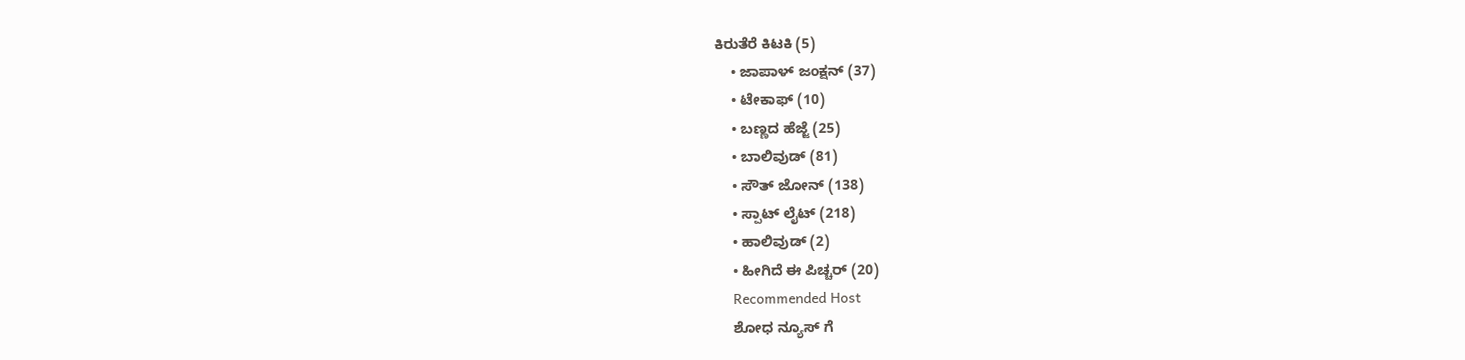ಕಿರುತೆರೆ ಕಿಟಕಿ (5)
    • ಜಾಪಾಳ್ ಜಂಕ್ಷನ್ (37)
    • ಟೇಕಾಫ್ (10)
    • ಬಣ್ಣದ ಹೆಜ್ಜೆ (25)
    • ಬಾಲಿವುಡ್ (81)
    • ಸೌತ್ ಜೋನ್ (138)
    • ಸ್ಪಾಟ್ ಲೈಟ್ (218)
    • ಹಾಲಿವುಡ್ (2)
    • ಹೀಗಿದೆ ಈ ಪಿಚ್ಚರ್ (20)
    Recommended Host
    ಶೋಧ ನ್ಯೂಸ್ ಗೆ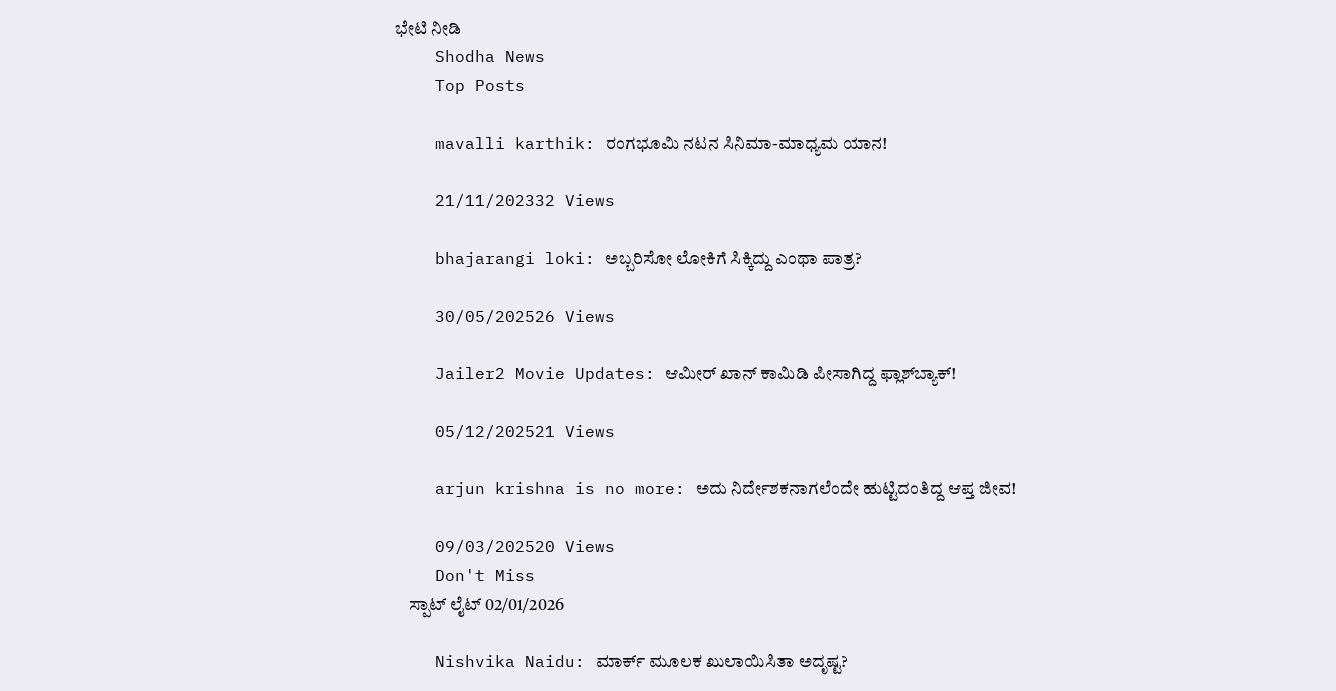ಭೇಟಿ ನೀಡಿ
    Shodha News
    Top Posts

    mavalli karthik: ರಂಗಭೂಮಿ ನಟನ ಸಿನಿಮಾ-ಮಾಧ್ಯಮ ಯಾನ!

    21/11/202332 Views

    bhajarangi loki: ಅಬ್ಬರಿಸೋ ಲೋಕಿಗೆ ಸಿಕ್ಕಿದ್ದು ಎಂಥಾ ಪಾತ್ರ?

    30/05/202526 Views

    Jailer2 Movie Updates: ಆಮೀರ್ ಖಾನ್ ಕಾಮಿಡಿ ಪೀಸಾಗಿದ್ದ ಫ್ಲಾಶ್‌ಬ್ಯಾಕ್!

    05/12/202521 Views

    arjun krishna is no more: ಅದು ನಿರ್ದೇಶಕನಾಗಲೆಂದೇ ಹುಟ್ಟಿದಂತಿದ್ದ ಆಪ್ತ ಜೀವ!

    09/03/202520 Views
    Don't Miss
    ಸ್ಪಾಟ್ ಲೈಟ್ 02/01/2026

    Nishvika Naidu: ಮಾರ್ಕ್ ಮೂಲಕ ಖುಲಾಯಿಸಿತಾ ಅದೃಷ್ಟ?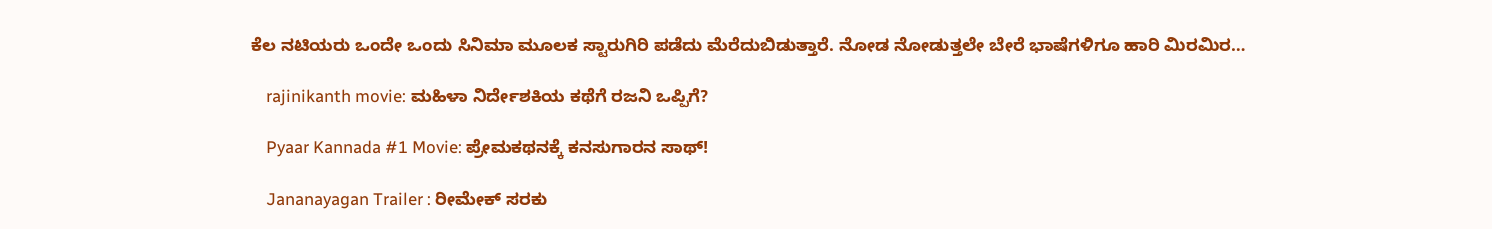ಕೆಲ ನಟಿಯರು ಒಂದೇ ಒಂದು ಸಿನಿಮಾ ಮೂಲಕ ಸ್ಟಾರುಗಿರಿ ಪಡೆದು ಮೆರೆದುಬಿಡುತ್ತಾರೆ. ನೋಡ ನೋಡುತ್ತಲೇ ಬೇರೆ ಭಾಷೆಗಳಿಗೂ ಹಾರಿ ಮಿರಮಿರ…

    rajinikanth movie: ಮಹಿಳಾ ನಿರ್ದೇಶಕಿಯ ಕಥೆಗೆ ರಜನಿ ಒಪ್ಪಿಗೆ?

    Pyaar Kannada #1 Movie: ಪ್ರೇಮಕಥನಕ್ಕೆ ಕನಸುಗಾರನ ಸಾಥ್!

    Jananayagan Trailer : ರೀಮೇಕ್ ಸರಕು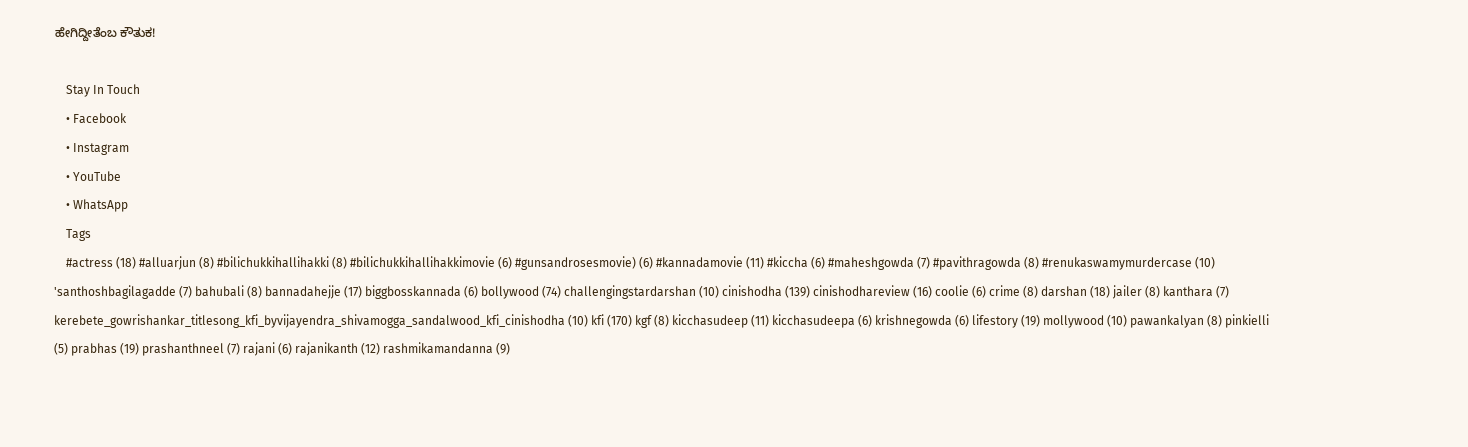ಹೇಗಿದ್ದೀತೆಂಬ ಕೌತುಕ!

    Stay In Touch
    • Facebook
    • Instagram
    • YouTube
    • WhatsApp
    Tags
    #actress (18) #alluarjun (8) #bilichukkihallihakki (8) #bilichukkihallihakkimovie (6) #gunsandrosesmovie) (6) #kannadamovie (11) #kiccha (6) #maheshgowda (7) #pavithragowda (8) #renukaswamymurdercase (10) 'santhoshbagilagadde (7) bahubali (8) bannadahejje (17) biggbosskannada (6) bollywood (74) challengingstardarshan (10) cinishodha (139) cinishodhareview (16) coolie (6) crime (8) darshan (18) jailer (8) kanthara (7) kerebete_gowrishankar_titlesong_kfi_byvijayendra_shivamogga_sandalwood_kfi_cinishodha (10) kfi (170) kgf (8) kicchasudeep (11) kicchasudeepa (6) krishnegowda (6) lifestory (19) mollywood (10) pawankalyan (8) pinkielli (5) prabhas (19) prashanthneel (7) rajani (6) rajanikanth (12) rashmikamandanna (9)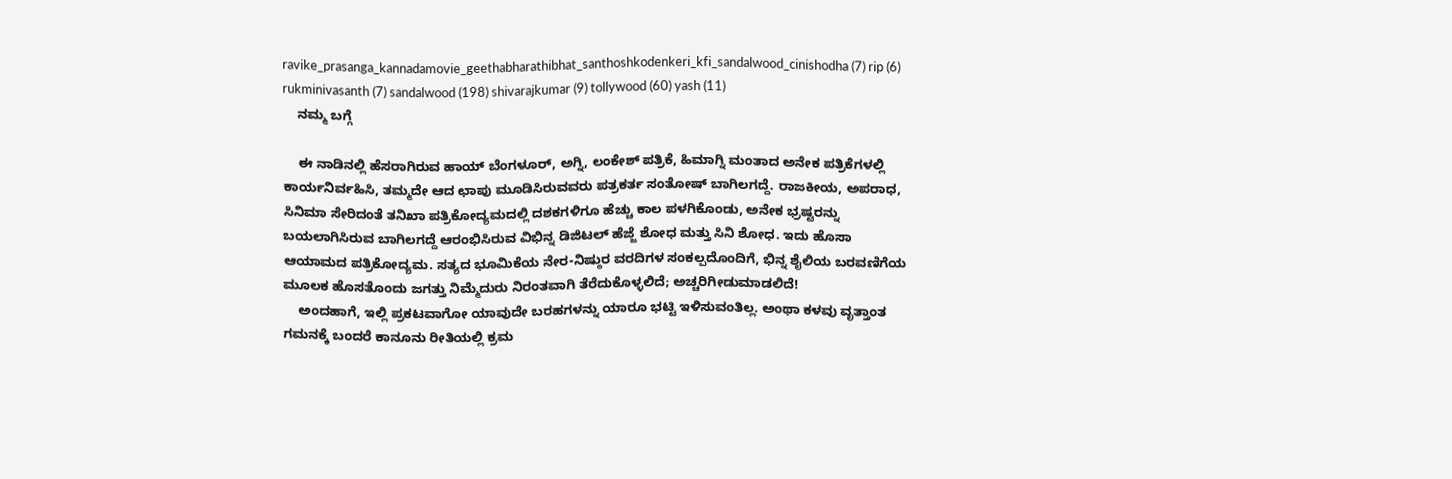ravike_prasanga_kannadamovie_geethabharathibhat_santhoshkodenkeri_kfi_sandalwood_cinishodha (7) rip (6) rukminivasanth (7) sandalwood (198) shivarajkumar (9) tollywood (60) yash (11)
    ನಮ್ಮ ಬಗ್ಗೆ

    ಈ ನಾಡಿನಲ್ಲಿ ಹೆಸರಾಗಿರುವ ಹಾಯ್ ಬೆಂಗಳೂರ್, ಅಗ್ನಿ, ಲಂಕೇಶ್ ಪತ್ರಿಕೆ, ಹಿಮಾಗ್ನಿ ಮಂತಾದ ಅನೇಕ ಪತ್ರಿಕೆಗಳಲ್ಲಿ ಕಾರ್ಯನಿರ್ವಹಿಸಿ, ತಮ್ಮದೇ ಆದ ಛಾಪು ಮೂಡಿಸಿರುವವರು ಪತ್ರಕರ್ತ ಸಂತೋಷ್ ಬಾಗಿಲಗದ್ದೆ. ರಾಜಕೀಯ, ಅಪರಾಧ, ಸಿನಿಮಾ ಸೇರಿದಂತೆ ತನಿಖಾ ಪತ್ರಿಕೋದ್ಯಮದಲ್ಲಿ ದಶಕಗಳಿಗೂ ಹೆಚ್ಚು ಕಾಲ ಪಳಗಿಕೊಂಡು, ಅನೇಕ ಭ್ರಷ್ಟರನ್ನು ಬಯಲಾಗಿಸಿರುವ ಬಾಗಿಲಗದ್ದೆ ಆರಂಭಿಸಿರುವ ವಿಭಿನ್ನ ಡಿಜಿಟಲ್ ಹೆಜ್ಜೆ ಶೋಧ ಮತ್ತು ಸಿನಿ ಶೋಧ. ಇದು ಹೊಸಾ ಆಯಾಮದ ಪತ್ರಿಕೋದ್ಯಮ. ಸತ್ಯದ ಭೂಮಿಕೆಯ ನೇರ-ನಿಷ್ಠುರ ವರದಿಗಳ ಸಂಕಲ್ಪದೊಂದಿಗೆ, ಭಿನ್ನ ಶೈಲಿಯ ಬರವಣಿಗೆಯ ಮೂಲಕ ಹೊಸತೊಂದು ಜಗತ್ತು ನಿಮ್ಮೆದುರು ನಿರಂತವಾಗಿ ತೆರೆದುಕೊಳ್ಳಲಿದೆ; ಅಚ್ಚರಿಗೀಡುಮಾಡಲಿದೆ!
    ಅಂದಹಾಗೆ, ಇಲ್ಲಿ ಪ್ರಕಟವಾಗೋ ಯಾವುದೇ ಬರಹಗಳನ್ನು ಯಾರೂ ಭಟ್ಟಿ ಇಳಿಸುವಂತಿಲ್ಲ. ಅಂಥಾ ಕಳವು ವೃತ್ತಾಂತ ಗಮನಕ್ಕೆ ಬಂದರೆ ಕಾನೂನು ರೀತಿಯಲ್ಲಿ ಕ್ರಮ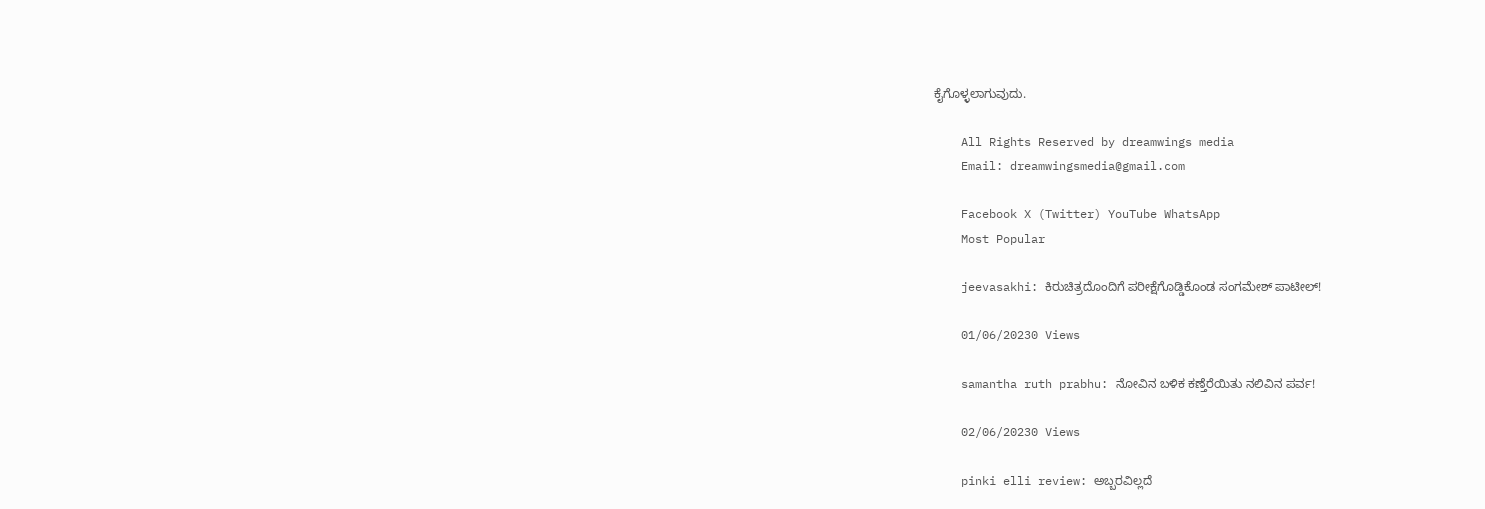ಕೈಗೊಳ್ಳಲಾಗುವುದು.

    All Rights Reserved by dreamwings media
    Email: dreamwingsmedia@gmail.com

    Facebook X (Twitter) YouTube WhatsApp
    Most Popular

    jeevasakhi: ಕಿರುಚಿತ್ರದೊಂದಿಗೆ ಪರೀಕ್ಷೆಗೊಡ್ಡಿಕೊಂಡ ಸಂಗಮೇಶ್ ಪಾಟೀಲ್!

    01/06/20230 Views

    samantha ruth prabhu: ನೋವಿನ ಬಳಿಕ ಕಣ್ತೆರೆಯಿತು ನಲಿವಿನ ಪರ್ವ!

    02/06/20230 Views

    pinki elli review: ಅಬ್ಬರವಿಲ್ಲದೆ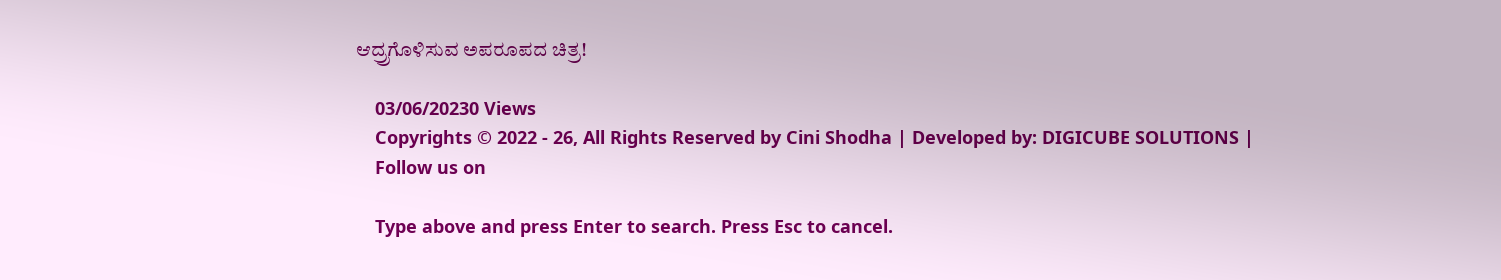ಆದ್ರ್ರಗೊಳಿಸುವ ಅಪರೂಪದ ಚಿತ್ರ!

    03/06/20230 Views
    Copyrights © 2022 - 26, All Rights Reserved by Cini Shodha | Developed by: DIGICUBE SOLUTIONS |
    Follow us on

    Type above and press Enter to search. Press Esc to cancel.